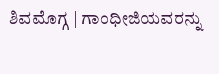ಶಿವಮೊಗ್ಗ | ಗಾಂಧೀಜಿಯವರನ್ನು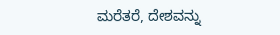ಮರೆತರೆ, ದೇಶವನ್ನು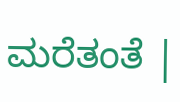ಮರೆತಂತೆ |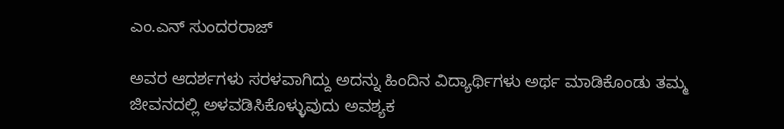ಎಂ.ಎನ್ ಸುಂದರರಾಜ್

ಅವರ ಆದರ್ಶಗಳು ಸರಳವಾಗಿದ್ದು ಅದನ್ನು ಹಿಂದಿನ ವಿದ್ಯಾರ್ಥಿಗಳು ಅರ್ಥ ಮಾಡಿಕೊಂಡು ತಮ್ಮ ಜೀವನದಲ್ಲಿ ಅಳವಡಿಸಿಕೊಳ್ಳುವುದು ಅವಶ್ಯಕ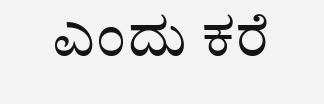ಎಂದು ಕರೆ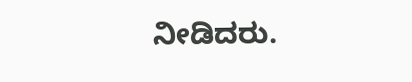ನೀಡಿದರು.